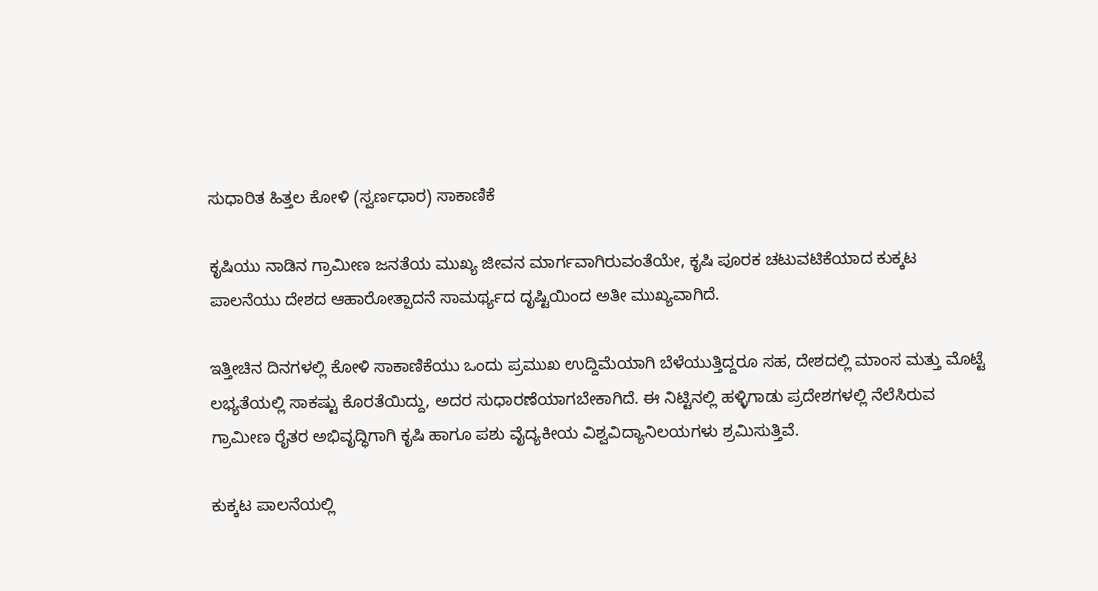ಸುಧಾರಿತ ಹಿತ್ತಲ ಕೋಳಿ (ಸ್ವರ್ಣಧಾರ) ಸಾಕಾಣಿಕೆ

ಕೃಷಿಯು ನಾಡಿನ ಗ್ರಾಮೀಣ ಜನತೆಯ ಮುಖ್ಯ ಜೀವನ ಮಾರ್ಗವಾಗಿರುವಂತೆಯೇ, ಕೃಷಿ ಪೂರಕ ಚಟುವಟಿಕೆಯಾದ ಕುಕ್ಕಟ ಪಾಲನೆಯು ದೇಶದ ಆಹಾರೋತ್ಪಾದನೆ ಸಾಮರ್ಥ್ಯದ ದೃಷ್ಟಿಯಿಂದ ಅತೀ ಮುಖ್ಯವಾಗಿದೆ.

ಇತ್ತೀಚಿನ ದಿನಗಳಲ್ಲಿ ಕೋಳಿ ಸಾಕಾಣಿಕೆಯು ಒಂದು ಪ್ರಮುಖ ಉದ್ದಿಮೆಯಾಗಿ ಬೆಳೆಯುತ್ತಿದ್ದರೂ ಸಹ, ದೇಶದಲ್ಲಿ ಮಾಂಸ ಮತ್ತು ಮೊಟ್ಟೆ ಲಭ್ಯತೆಯಲ್ಲಿ ಸಾಕಷ್ಟು ಕೊರತೆಯಿದ್ದು, ಅದರ ಸುಧಾರಣೆಯಾಗಬೇಕಾಗಿದೆ. ಈ ನಿಟ್ಟಿನಲ್ಲಿ ಹಳ್ಳಿಗಾಡು ಪ್ರದೇಶಗಳಲ್ಲಿ ನೆಲೆಸಿರುವ ಗ್ರಾಮೀಣ ರೈತರ ಅಭಿವೃದ್ಧಿಗಾಗಿ ಕೃಷಿ ಹಾಗೂ ಪಶು ವೈದ್ಯಕೀಯ ವಿಶ್ವವಿದ್ಯಾನಿಲಯಗಳು ಶ್ರಮಿಸುತ್ತಿವೆ.

ಕುಕ್ಕಟ ಪಾಲನೆಯಲ್ಲಿ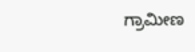ಗ್ರಾಮೀಣ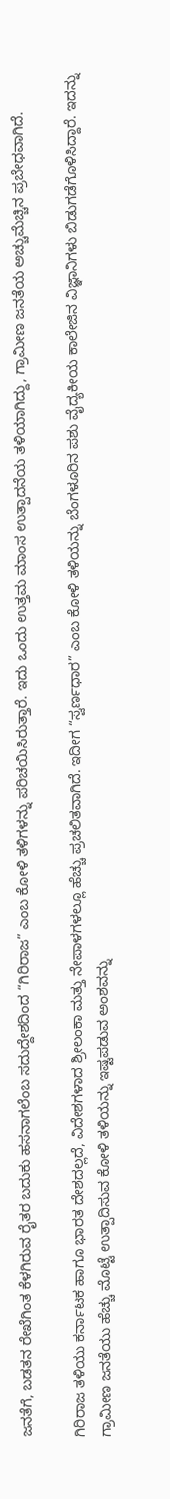ಜನತೆಗೆ, ಬಡತನ ರೇಖೆಗಿಂತ ಕೆಳಗಿರುವ ರೈತರ ಬದುಕು ಹಸನಾಗಲೆಂಬ ಸದುದ್ದೇಶದಿಂದ “ಗಿರಿರಾಜ” ಎಂಬ ಕೋಳಿ ತಳಿಗಳನ್ನು ಪರಿಚಯಿಸಿರುತ್ತಾರೆ. ಇದು ಒಂದು ಉತ್ತಮ ಮಾಂಸ ಉತ್ಪಾದನೆಯ ತಳಿಯಾಗಿದ್ದು, ಗ್ರಾಮೀಣ ಜನತೆಯ ಅಚ್ಚುಮೆಚ್ಚಿನ ಪ್ರಬೇಧವಾಗಿದೆ.

ಗಿರಿರಾಜ ತಳಿಯು ಕರ್ನಾಟಕ ಹಾಗೂ ಭಾರತ ದೇಶದಲ್ಲದೆ, ವಿದೇಶಗಳಾದ ಶ್ರೀಲಂಕಾ ಮತ್ತು ನೇಪಾಳಗಳಲ್ಲೂ ಹೆಚ್ಚು ಪ್ರಚಲಿತವಾಗಿದೆ. ಇದೀಗ “ಸ್ವರ್ಣಧಾರ” ಎಂಬ ಕೋಳಿ ತಳಿಯನ್ನು ಬೆಂಗಳೂರಿನ ಪಶು ವೈದ್ಯಕೀಯ ಕಾಲೇಜಿನ ವಿಜ್ಞಾನಿಗಳು ಬಿಡುಗಡೆಗೊಳಿಸಿದ್ದಾರೆ. ಇದನ್ನು ಗ್ರಾಮೀಣ ಜನತೆಯು ಹೆಚ್ಚು ಮೊಟ್ಟೆ ಉತ್ಪಾದಿಸುವ ಕೋಳಿ ತಳಿಯನ್ನು ಇಷ್ಟಪಡುವ ಅಂಶವನ್ನು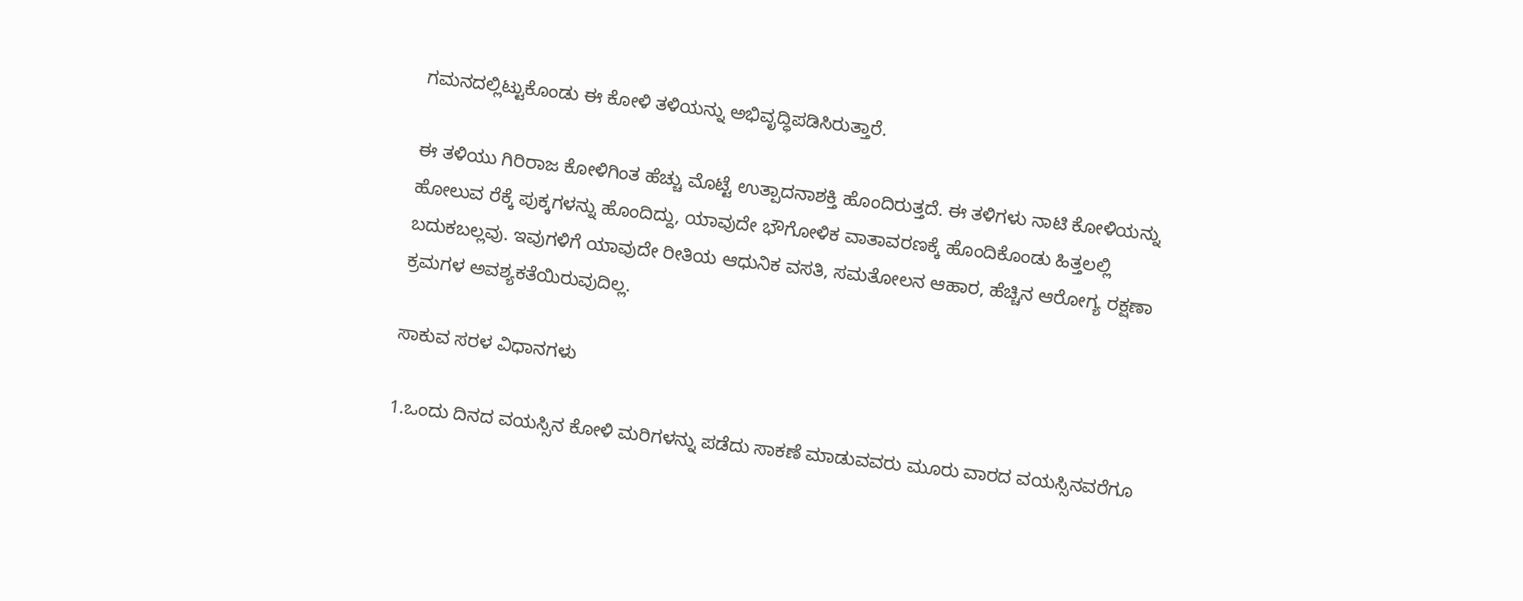ಗಮನದಲ್ಲಿಟ್ಟುಕೊಂಡು ಈ ಕೋಳಿ ತಳಿಯನ್ನು ಅಭಿವೃದ್ಧಿಪಡಿಸಿರುತ್ತಾರೆ.

ಈ ತಳಿಯು ಗಿರಿರಾಜ ಕೋಳಿಗಿಂತ ಹೆಚ್ಚು ಮೊಟ್ಟೆ ಉತ್ಪಾದನಾಶಕ್ತಿ ಹೊಂದಿರುತ್ತದೆ. ಈ ತಳಿಗಳು ನಾಟಿ ಕೋಳಿಯನ್ನು ಹೋಲುವ ರೆಕ್ಕೆ ಪುಕ್ಕಗಳನ್ನು ಹೊಂದಿದ್ದು, ಯಾವುದೇ ಭೌಗೋಳಿಕ ವಾತಾವರಣಕ್ಕೆ ಹೊಂದಿಕೊಂಡು ಹಿತ್ತಲಲ್ಲಿ ಬದುಕಬಲ್ಲವು. ಇವುಗಳಿಗೆ ಯಾವುದೇ ರೀತಿಯ ಆಧುನಿಕ ವಸತಿ, ಸಮತೋಲನ ಆಹಾರ, ಹೆಚ್ಚಿನ ಆರೋಗ್ಯ ರಕ್ಷಣಾ ಕ್ರಮಗಳ ಅವಶ್ಯಕತೆಯಿರುವುದಿಲ್ಲ.

ಸಾಕುವ ಸರಳ ವಿಧಾನಗಳು

1.ಒಂದು ದಿನದ ವಯಸ್ಸಿನ ಕೋಳಿ ಮರಿಗಳನ್ನು ಪಡೆದು ಸಾಕಣೆ ಮಾಡುವವರು ಮೂರು ವಾರದ ವಯಸ್ಸಿನವರೆಗೂ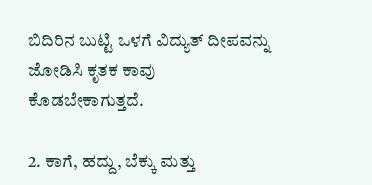ಬಿದಿರಿನ ಬುಟ್ಟಿ ಒಳಗೆ ವಿದ್ಯುತ್‌ ದೀಪವನ್ನು ಜೋಡಿಸಿ ಕೃತಕ ಕಾವು ಕೊಡಬೇಕಾಗುತ್ತದೆ.

2. ಕಾಗೆ, ಹದ್ದು, ಬೆಕ್ಕು ಮತ್ತು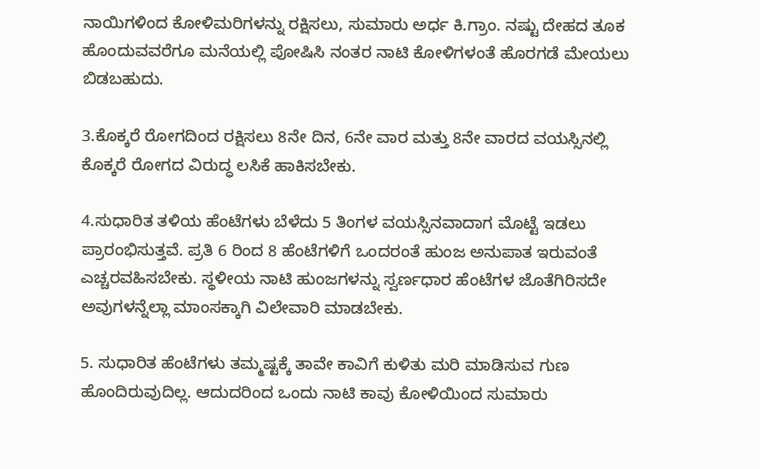ನಾಯಿಗಳಿಂದ ಕೋಳಿಮರಿಗಳನ್ನು ರಕ್ಷಿಸಲು, ಸುಮಾರು ಅರ್ಧ ಕಿ.ಗ್ರಾಂ. ನಷ್ಟು ದೇಹದ ತೂಕ ಹೊಂದುವವರೆಗೂ ಮನೆಯಲ್ಲಿ ಪೋಷಿಸಿ ನಂತರ ನಾಟಿ ಕೋಳಿಗಳಂತೆ ಹೊರಗಡೆ ಮೇಯಲು ಬಿಡಬಹುದು.

3.ಕೊಕ್ಕರೆ ರೋಗದಿಂದ ರಕ್ಷಿಸಲು 8ನೇ ದಿನ, 6ನೇ ವಾರ ಮತ್ತು 8ನೇ ವಾರದ ವಯಸ್ಸಿನಲ್ಲಿ ಕೊಕ್ಕರೆ ರೋಗದ ವಿರುದ್ಧ ಲಸಿಕೆ ಹಾಕಿಸಬೇಕು.

4.ಸುಧಾರಿತ ತಳಿಯ ಹೆಂಟೆಗಳು ಬೆಳೆದು 5 ತಿಂಗಳ ವಯಸ್ಸಿನವಾದಾಗ ಮೊಟ್ಟೆ ಇಡಲು ಪ್ರಾರಂಭಿಸುತ್ತವೆ. ಪ್ರತಿ 6 ರಿಂದ 8 ಹೆಂಟೆಗಳಿಗೆ ಒಂದರಂತೆ ಹುಂಜ ಅನುಪಾತ ಇರುವಂತೆ ಎಚ್ಚರವಹಿಸಬೇಕು. ಸ್ಥಳೀಯ ನಾಟಿ ಹುಂಜಗಳನ್ನು ಸ್ವರ್ಣಧಾರ ಹೆಂಟೆಗಳ ಜೊತೆಗಿರಿಸದೇ ಅವುಗಳನ್ನೆಲ್ಲಾ ಮಾಂಸಕ್ಕಾಗಿ ವಿಲೇವಾರಿ ಮಾಡಬೇಕು.

5. ಸುಧಾರಿತ ಹೆಂಟೆಗಳು ತಮ್ಮಷ್ಟಕ್ಕೆ ತಾವೇ ಕಾವಿಗೆ ಕುಳಿತು ಮರಿ ಮಾಡಿಸುವ ಗುಣ ಹೊಂದಿರುವುದಿಲ್ಲ. ಆದುದರಿಂದ ಒಂದು ನಾಟಿ ಕಾವು ಕೋಳಿಯಿಂದ ಸುಮಾರು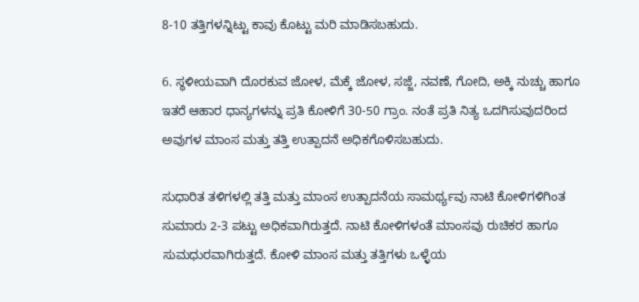8-10 ತತ್ತಿಗಳನ್ನಿಟ್ಟು ಕಾವು ಕೊಟ್ಟು ಮರಿ ಮಾಡಿಸಬಹುದು.

6. ಸ್ಥಳೀಯವಾಗಿ ದೊರಕುವ ಜೋಳ, ಮೆಕ್ಕೆ ಜೋಳ, ಸಜ್ಜೆ, ನವಣೆ, ಗೋದಿ, ಅಕ್ಕಿ ನುಚ್ಚು ಹಾಗೂ ಇತರೆ ಆಹಾರ ಧಾನ್ಯಗಳನ್ನು ಪ್ರತಿ ಕೋಳಿಗೆ 30-50 ಗ್ರಾಂ. ನಂತೆ ಪ್ರತಿ ನಿತ್ಯ ಒದಗಿಸುವುದರಿಂದ ಅವುಗಳ ಮಾಂಸ ಮತ್ತು ತತ್ತಿ ಉತ್ಪಾದನೆ ಅಧಿಕಗೊಳಿಸಬಹುದು.

ಸುಧಾರಿತ ತಳಿಗಳಲ್ಲಿ ತತ್ತಿ ಮತ್ತು ಮಾಂಸ ಉತ್ಪಾದನೆಯ ಸಾಮರ್ಥ್ಯವು ನಾಟಿ ಕೋಳಿಗಳಿಗಿಂತ ಸುಮಾರು 2-3 ಪಟ್ಟು ಅಧಿಕವಾಗಿರುತ್ತದೆ. ನಾಟಿ ಕೋಳಿಗಳಂತೆ ಮಾಂಸವು ರುಚಿಕರ ಹಾಗೂ ಸುಮಧುರವಾಗಿರುತ್ತದೆ. ಕೋಳಿ ಮಾಂಸ ಮತ್ತು ತತ್ತಿಗಳು ಒಳ್ಳೆಯ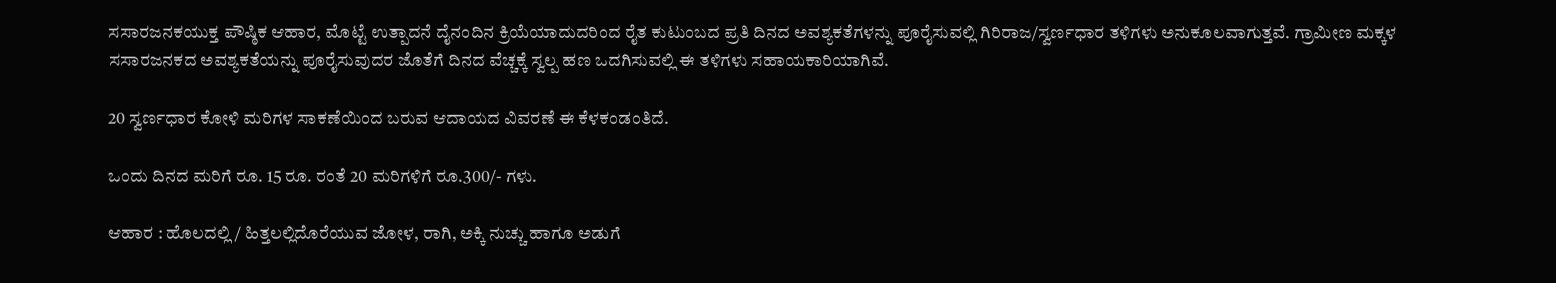ಸಸಾರಜನಕಯುಕ್ತ ಪೌಷ್ಠಿಕ ಆಹಾರ, ಮೊಟ್ಟೆ ಉತ್ಪಾದನೆ ದೈನಂದಿನ ಕ್ರಿಯೆಯಾದುದರಿಂದ ರೈತ ಕುಟುಂಬದ ಪ್ರತಿ ದಿನದ ಅವಶ್ಯಕತೆಗಳನ್ನು ಪೂರೈಸುವಲ್ಲಿ ಗಿರಿರಾಜ/ಸ್ವರ್ಣಧಾರ ತಳಿಗಳು ಅನುಕೂಲವಾಗುತ್ತವೆ. ಗ್ರಾಮೀಣ ಮಕ್ಕಳ ಸಸಾರಜನಕದ ಅವಶ್ಯಕತೆಯನ್ನು ಪೂರೈಸುವುದರ ಜೊತೆಗೆ ದಿನದ ವೆಚ್ಚಕ್ಕೆ ಸ್ವಲ್ಪ ಹಣ ಒದಗಿಸುವಲ್ಲಿ ಈ ತಳಿಗಳು ಸಹಾಯಕಾರಿಯಾಗಿವೆ.

20 ಸ್ವರ್ಣಧಾರ ಕೋಳಿ ಮರಿಗಳ ಸಾಕಣೆಯಿಂದ ಬರುವ ಆದಾಯದ ವಿವರಣೆ ಈ ಕೆಳಕಂಡಂತಿದೆ.

ಒಂದು ದಿನದ ಮರಿಗೆ ರೂ. 15 ರೂ. ರಂತೆ 20 ಮರಿಗಳಿಗೆ ರೂ.300/- ಗಳು.

ಆಹಾರ : ಹೊಲದಲ್ಲಿ / ಹಿತ್ತಲಲ್ಲಿದೊರೆಯುವ ಜೋಳ, ರಾಗಿ, ಅಕ್ಕಿ ನುಚ್ಚು ಹಾಗೂ ಅಡುಗೆ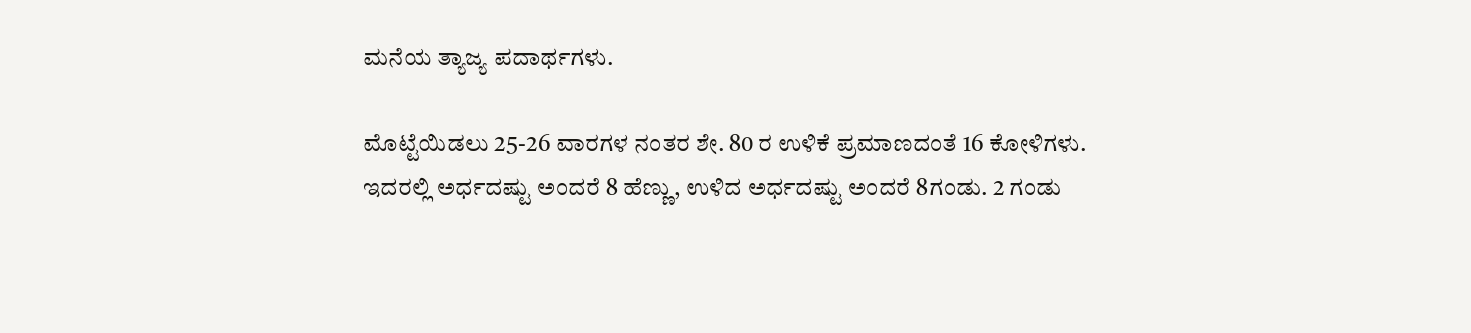ಮನೆಯ ತ್ಯಾಜ್ಯ ಪದಾರ್ಥಗಳು.

ಮೊಟ್ಟೆಯಿಡಲು 25-26 ವಾರಗಳ ನಂತರ ಶೇ. 80 ರ ಉಳಿಕೆ ಪ್ರಮಾಣದಂತೆ 16 ಕೋಳಿಗಳು. ಇದರಲ್ಲಿ ಅರ್ಧದಷ್ಟು ಅಂದರೆ 8 ಹೆಣ್ಣು, ಉಳಿದ ಅರ್ಧದಷ್ಟು ಅಂದರೆ 8ಗಂಡು. 2 ಗಂಡು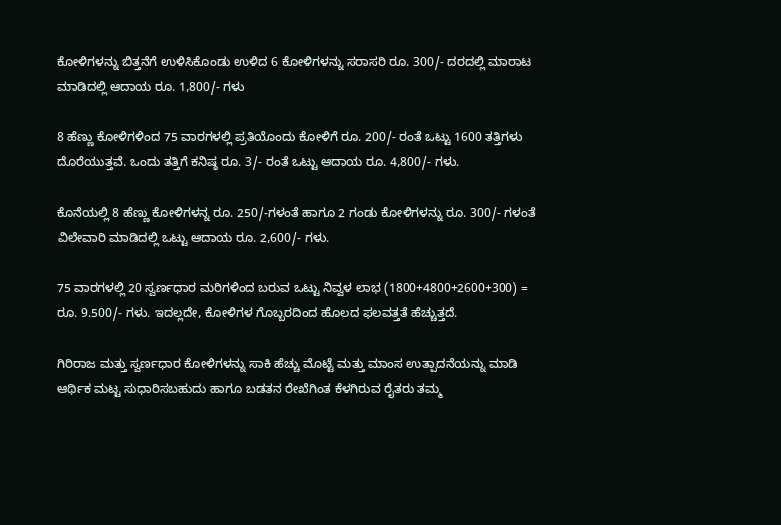ಕೋಳಿಗಳನ್ನು ಬಿತ್ತನೆಗೆ ಉಳಿಸಿಕೊಂಡು ಉಳಿದ 6 ಕೋಳಿಗಳನ್ನು ಸರಾಸರಿ ರೂ. 300/- ದರದಲ್ಲಿ ಮಾರಾಟ ಮಾಡಿದಲ್ಲಿ ಆದಾಯ ರೂ. 1,800/- ಗಳು

8 ಹೆಣ್ಣು ಕೋಳಿಗಳಿಂದ 75 ವಾರಗಳಲ್ಲಿ ಪ್ರತಿಯೊಂದು ಕೋಳಿಗೆ ರೂ. 200/- ರಂತೆ ಒಟ್ಟು 1600 ತತ್ತಿಗಳು ದೊರೆಯುತ್ತವೆ. ಒಂದು ತತ್ತಿಗೆ ಕನಿಷ್ಠ ರೂ. 3/- ರಂತೆ ಒಟ್ಟು ಆದಾಯ ರೂ. 4,800/- ಗಳು.

ಕೊನೆಯಲ್ಲಿ 8 ಹೆಣ್ಣು ಕೋಳಿಗಳನ್ನ ರೂ. 250/-ಗಳಂತೆ ಹಾಗೂ 2 ಗಂಡು ಕೋಳಿಗಳನ್ನು ರೂ. 300/- ಗಳಂತೆ ವಿಲೇವಾರಿ ಮಾಡಿದಲ್ಲಿ ಒಟ್ಟು ಆದಾಯ ರೂ. 2,600/- ಗಳು.

75 ವಾರಗಳಲ್ಲಿ 20 ಸ್ವರ್ಣಧಾರ ಮರಿಗಳಿಂದ ಬರುವ ಒಟ್ಟು ನಿವ್ವಳ ಲಾಭ (1800+4800+2600+300) = ರೂ. 9.500/- ಗಳು. ಇದಲ್ಲದೇ, ಕೋಳಿಗಳ ಗೊಬ್ಬರದಿಂದ ಹೊಲದ ಫಲವತ್ತತೆ ಹೆಚ್ಚುತ್ತದೆ.

ಗಿರಿರಾಜ ಮತ್ತು ಸ್ವರ್ಣಧಾರ ಕೋಳಿಗಳನ್ನು ಸಾಕಿ ಹೆಚ್ಚು ಮೊಟ್ಟೆ ಮತ್ತು ಮಾಂಸ ಉತ್ಪಾದನೆಯನ್ನು ಮಾಡಿ ಆರ್ಥಿಕ ಮಟ್ಟ ಸುಧಾರಿಸಬಹುದು ಹಾಗೂ ಬಡತನ ರೇಖೆಗಿಂತ ಕೆಳಗಿರುವ ರೈತರು ತಮ್ಮ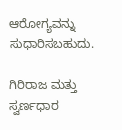ಆರೋಗ್ಯವನ್ನು ಸುಧಾರಿಸಬಹುದು.

ಗಿರಿರಾಜ ಮತ್ತು ಸ್ವರ್ಣಧಾರ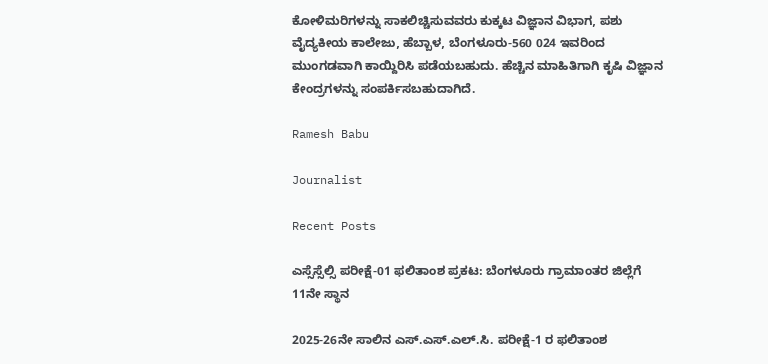ಕೋಳಿಮರಿಗಳನ್ನು ಸಾಕಲಿಚ್ಚಿಸುವವರು ಕುಕ್ಕಟ ವಿಜ್ಞಾನ ವಿಭಾಗ, ಪಶು ವೈದ್ಯಕೀಯ ಕಾಲೇಜು, ಹೆಬ್ಬಾಳ, ಬೆಂಗಳೂರು-560 024 ಇವರಿಂದ ಮುಂಗಡವಾಗಿ ಕಾಯ್ದಿರಿಸಿ ಪಡೆಯಬಹುದು. ಹೆಚ್ಚಿನ ಮಾಹಿತಿಗಾಗಿ ಕೃಷಿ ವಿಜ್ಞಾನ ಕೇಂದ್ರಗಳನ್ನು ಸಂಪರ್ಕಿಸಬಹುದಾಗಿದೆ.

Ramesh Babu

Journalist

Recent Posts

ಎಸ್ಸೆಸ್ಸೆಲ್ಸಿ ಪರೀಕ್ಷೆ-01 ಫಲಿತಾಂಶ ಪ್ರಕಟ: ಬೆಂಗಳೂರು ಗ್ರಾಮಾಂತರ ಜಿಲ್ಲೆಗೆ 11ನೇ ಸ್ಥಾನ

2025-26ನೇ ಸಾಲಿನ ಎಸ್.ಎಸ್.ಎಲ್.ಸಿ. ಪರೀಕ್ಷೆ-1 ರ ಫಲಿತಾಂಶ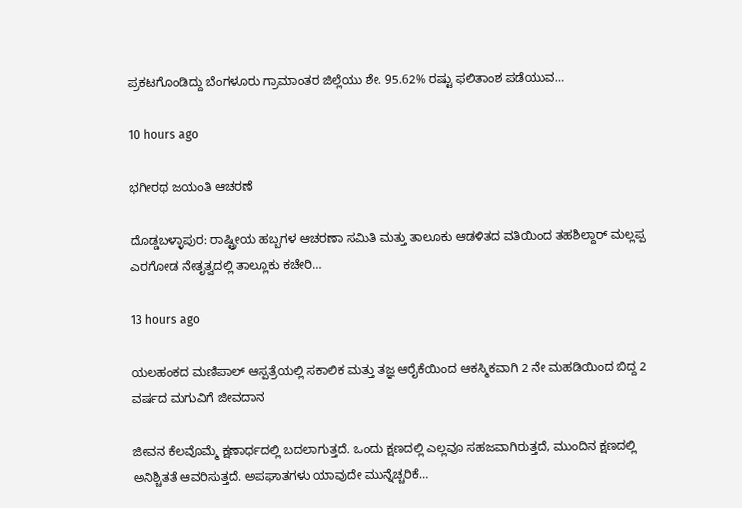ಪ್ರಕಟಗೊಂಡಿದ್ದು ಬೆಂಗಳೂರು ಗ್ರಾಮಾಂತರ ಜಿಲ್ಲೆಯು ಶೇ. 95.62% ರಷ್ಟು ಫಲಿತಾಂಶ ಪಡೆಯುವ…

10 hours ago

ಭಗೀರಥ ಜಯಂತಿ ಆಚರಣೆ

ದೊಡ್ಡಬಳ್ಳಾಪುರ: ರಾಷ್ಟ್ರೀಯ ಹಬ್ಬಗಳ ಆಚರಣಾ ಸಮಿತಿ ಮತ್ತು ತಾಲೂಕು ಆಡಳಿತದ ವತಿಯಿಂದ ತಹಶಿಲ್ದಾರ್ ಮಲ್ಲಪ್ಪ ಎರಗೋಡ ನೇತೃತ್ವದಲ್ಲಿ ತಾಲ್ಲೂಕು ಕಚೇರಿ…

13 hours ago

ಯಲಹಂಕದ ಮಣಿಪಾಲ್ ಆಸ್ಪತ್ರೆಯಲ್ಲಿ ಸಕಾಲಿಕ ಮತ್ತು ತಜ್ಞ ಆರೈಕೆಯಿಂದ ಆಕಸ್ಮಿಕವಾಗಿ 2 ನೇ ಮಹಡಿಯಿಂದ ಬಿದ್ದ 2 ವರ್ಷದ ಮಗುವಿಗೆ ಜೀವದಾನ

ಜೀವನ ಕೆಲವೊಮ್ಮೆ ಕ್ಷಣಾರ್ಧದಲ್ಲಿ ಬದಲಾಗುತ್ತದೆ. ಒಂದು ಕ್ಷಣದಲ್ಲಿ ಎಲ್ಲವೂ ಸಹಜವಾಗಿರುತ್ತದೆ, ಮುಂದಿನ ಕ್ಷಣದಲ್ಲಿ ಅನಿಶ್ಚಿತತೆ ಆವರಿಸುತ್ತದೆ. ಅಪಘಾತಗಳು ಯಾವುದೇ ಮುನ್ನೆಚ್ಚರಿಕೆ…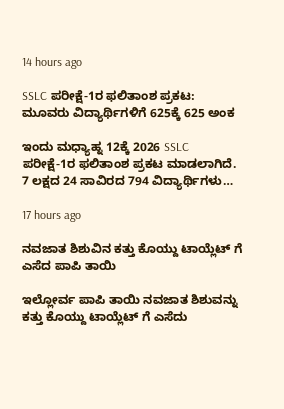14 hours ago

SSLC ಪರೀಕ್ಷೆ-1ರ ಫಲಿತಾಂಶ ಪ್ರಕಟ: ಮೂವರು‌ ವಿದ್ಯಾರ್ಥಿಗಳಿಗೆ 625ಕ್ಕೆ 625 ಅಂಕ

ಇಂದು ಮಧ್ಯಾಹ್ನ 12ಕ್ಕೆ 2026 SSLC ಪರೀಕ್ಷೆ-1ರ ಫಲಿತಾಂಶ ಪ್ರಕಟ ಮಾಡಲಾಗಿದೆ. 7 ಲಕ್ಷದ 24 ಸಾವಿರದ 794 ವಿದ್ಯಾರ್ಥಿಗಳು…

17 hours ago

ನವಜಾತ ಶಿಶುವಿನ ಕತ್ತು ಕೊಯ್ದು ಟಾಯ್ಲೆಟ್ ಗೆ ಎಸೆದ ಪಾಪಿ ತಾಯಿ

ಇಲ್ಲೋರ್ವ ಪಾಪಿ ತಾಯಿ ನವಜಾತ ಶಿಶುವನ್ನು ಕತ್ತು ಕೊಯ್ದು ಟಾಯ್ಲೆಟ್ ಗೆ ಎಸೆದು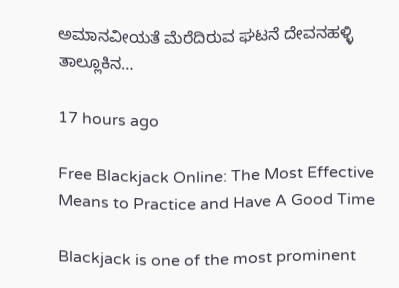ಅಮಾನವೀಯತೆ ಮೆರೆದಿರುವ ಘಟನೆ ದೇವನಹಳ್ಳಿ ತಾಲ್ಲೂಕಿನ…

17 hours ago

Free Blackjack Online: The Most Effective Means to Practice and Have A Good Time

Blackjack is one of the most prominent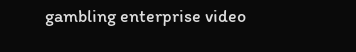gambling enterprise video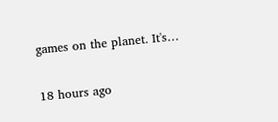games on the planet. It's…

18 hours ago